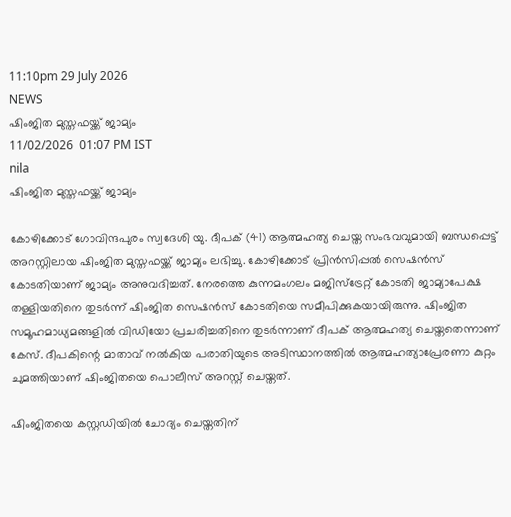11:10pm 29 July 2026
NEWS
ഷിംജിത മുസ്തഫയ്ക്ക് ജാമ്യം
11/02/2026  01:07 PM IST
nila
ഷിംജിത മുസ്തഫയ്ക്ക് ജാമ്യം

കോഴിക്കോട് ഗോവിന്ദപുരം സ്വദേശി യു. ദീപക് (41) ആത്മഹത്യ ചെയ്ത സംഭവവുമായി ബന്ധപ്പെട്ട് അറസ്റ്റിലായ ഷിംജിത മുസ്തഫയ്ക്ക് ജാമ്യം ലഭിച്ചു. കോഴിക്കോട് പ്രിൻസിപ്പൽ സെഷൻസ് കോടതിയാണ് ജാമ്യം അനുവദിച്ചത്. നേരത്തെ കുന്നമംഗലം മജിസ്ട്രേറ്റ് കോടതി ജാമ്യാപേക്ഷ തള്ളിയതിനെ തുടർന്ന് ഷിംജിത സെഷൻസ് കോടതിയെ സമീപിക്കുകയായിരുന്നു. ഷിംജിത സമൂഹമാധ്യമങ്ങളിൽ വിഡിയോ പ്രചരിച്ചതിനെ തുടർന്നാണ് ദീപക് ആത്മഹത്യ ചെയ്തതെന്നാണ് കേസ്. ദീപകിന്റെ മാതാവ് നൽകിയ പരാതിയുടെ അടിസ്ഥാനത്തിൽ ആത്മഹത്യാപ്രേരണാ കുറ്റം ചുമത്തിയാണ് ഷിംജിതയെ പൊലീസ് അറസ്റ്റ് ചെയ്തത്.

ഷിംജിതയെ കസ്റ്റഡിയിൽ ചോദ്യം ചെയ്തതിന്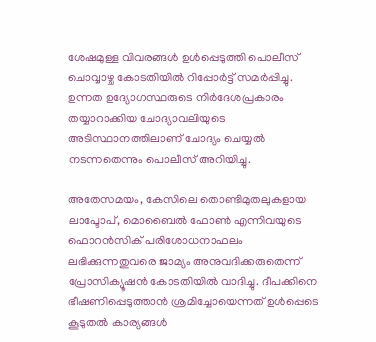ശേഷമുള്ള വിവരങ്ങൾ ഉൾപ്പെടുത്തി പൊലീസ് ചൊവ്വാഴ്ച കോടതിയിൽ റിപ്പോർട്ട് സമർപ്പിച്ചു. ഉന്നത ഉദ്യോഗസ്ഥരുടെ നിർദേശപ്രകാരം തയ്യാറാക്കിയ ചോദ്യാവലിയുടെ അടിസ്ഥാനത്തിലാണ് ചോദ്യം ചെയ്യൽ നടന്നതെന്നും പൊലീസ് അറിയിച്ചു.

അതേസമയം, കേസിലെ തൊണ്ടിമുതലുകളായ ലാപ്ടോപ്, മൊബൈൽ ഫോൺ എന്നിവയുടെ ഫൊറൻസിക് പരിശോധനാഫലം ലഭിക്കുന്നതുവരെ ജാമ്യം അനുവദിക്കരുതെന്ന് പ്രോസിക്യൂഷൻ കോടതിയിൽ വാദിച്ചു. ദീപക്കിനെ ഭീഷണിപ്പെടുത്താൻ ശ്രമിച്ചോയെന്നത് ഉൾപ്പെടെ കൂടുതൽ കാര്യങ്ങൾ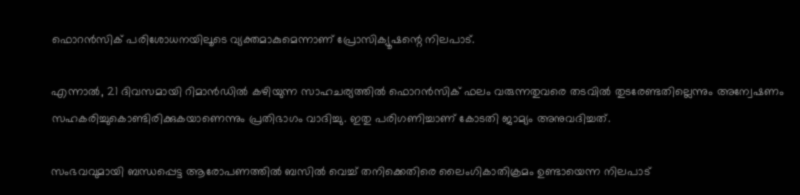ഫൊറൻസിക് പരിശോധനയിലൂടെ വ്യക്തമാകുമെന്നാണ് പ്രോസിക്യൂഷന്റെ നിലപാട്.

എന്നാൽ, 21 ദിവസമായി റിമാൻഡിൽ കഴിയുന്ന സാഹചര്യത്തിൽ ഫൊറൻസിക് ഫലം വരുന്നതുവരെ തടവിൽ തുടരേണ്ടതില്ലെന്നും അന്വേഷണം സഹകരിച്ചുകൊണ്ടിരിക്കുകയാണെന്നും പ്രതിഭാഗം വാദിച്ചു. ഇതു പരിഗണിച്ചാണ് കോടതി ജാമ്യം അനുവദിച്ചത്.

സംഭവവുമായി ബന്ധപ്പെട്ട ആരോപണത്തിൽ ബസിൽ വെച്ച് തനിക്കെതിരെ ലൈംഗികാതിക്രമം ഉണ്ടായെന്ന നിലപാട്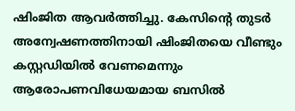ഷിംജിത ആവർത്തിച്ചു. കേസിന്റെ തുടർ അന്വേഷണത്തിനായി ഷിംജിതയെ വീണ്ടും കസ്റ്റഡിയിൽ വേണമെന്നും ആരോപണവിധേയമായ ബസിൽ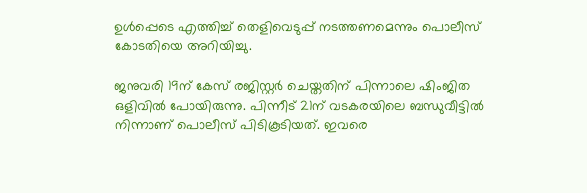ഉൾപ്പെടെ എത്തിച്ച് തെളിവെടുപ്പ് നടത്തണമെന്നും പൊലീസ് കോടതിയെ അറിയിച്ചു.

ജനുവരി 19ന് കേസ് രജിസ്റ്റർ ചെയ്തതിന് പിന്നാലെ ഷിംജിത ഒളിവിൽ പോയിരുന്നു. പിന്നീട് 21ന് വടകരയിലെ ബന്ധുവീട്ടിൽ നിന്നാണ് പൊലീസ് പിടികൂടിയത്. ഇവരെ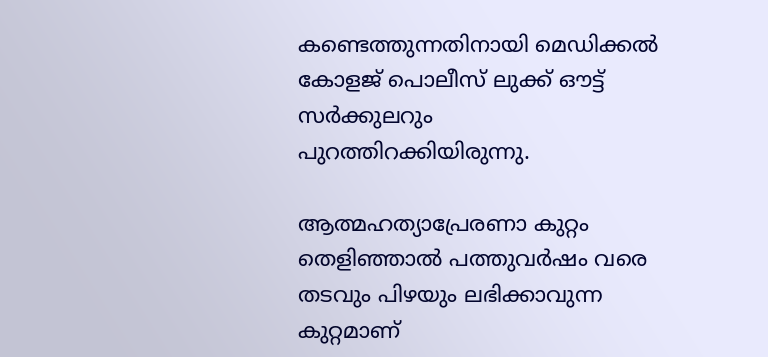കണ്ടെത്തുന്നതിനായി മെഡിക്കൽ കോളജ് പൊലീസ് ലുക്ക് ഔട്ട് സർക്കുലറും പുറത്തിറക്കിയിരുന്നു.

ആത്മഹത്യാപ്രേരണാ കുറ്റം തെളിഞ്ഞാൽ പത്തുവർഷം വരെ തടവും പിഴയും ലഭിക്കാവുന്ന കുറ്റമാണ്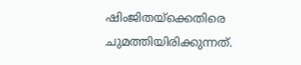ഷിംജിതയ്‌ക്കെതിരെ ചുമത്തിയിരിക്കുന്നത്.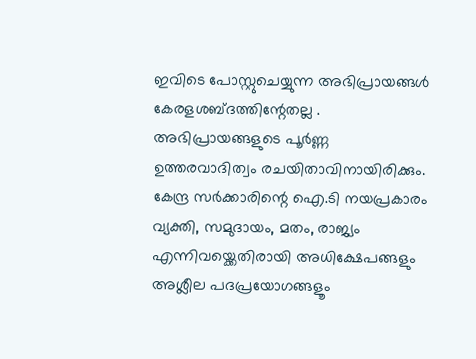ഇവിടെ പോസ്റ്റുചെയ്യുന്ന അഭിപ്രായങ്ങള്‍ കേരളശബ്‌ദത്തിന്റേതല്ല . അഭിപ്രായങ്ങളുടെ പൂര്‍ണ്ണ ഉത്തരവാദിത്വം രചയിതാവിനായിരിക്കും. കേന്ദ്ര സർക്കാരിന്റെ ഐ.ടി നയപ്രകാരം വ്യക്തി, സമുദായം, മതം, രാജ്യം എന്നിവയ്ക്കെതിരായി അധിക്ഷേപങ്ങളും അശ്ലീല പദപ്രയോഗങ്ങളൂം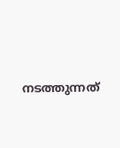നടത്തുന്നത്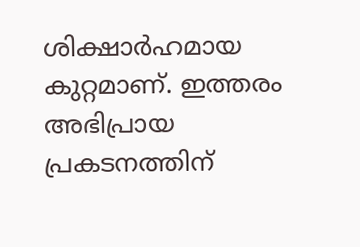ശിക്ഷാര്‍ഹമായ കുറ്റമാണ്. ഇത്തരം അഭിപ്രായ പ്രകടനത്തിന്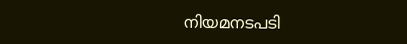നിയമനടപടി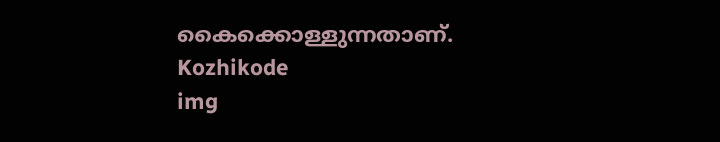കൈക്കൊള്ളുന്നതാണ്.
Kozhikode
img